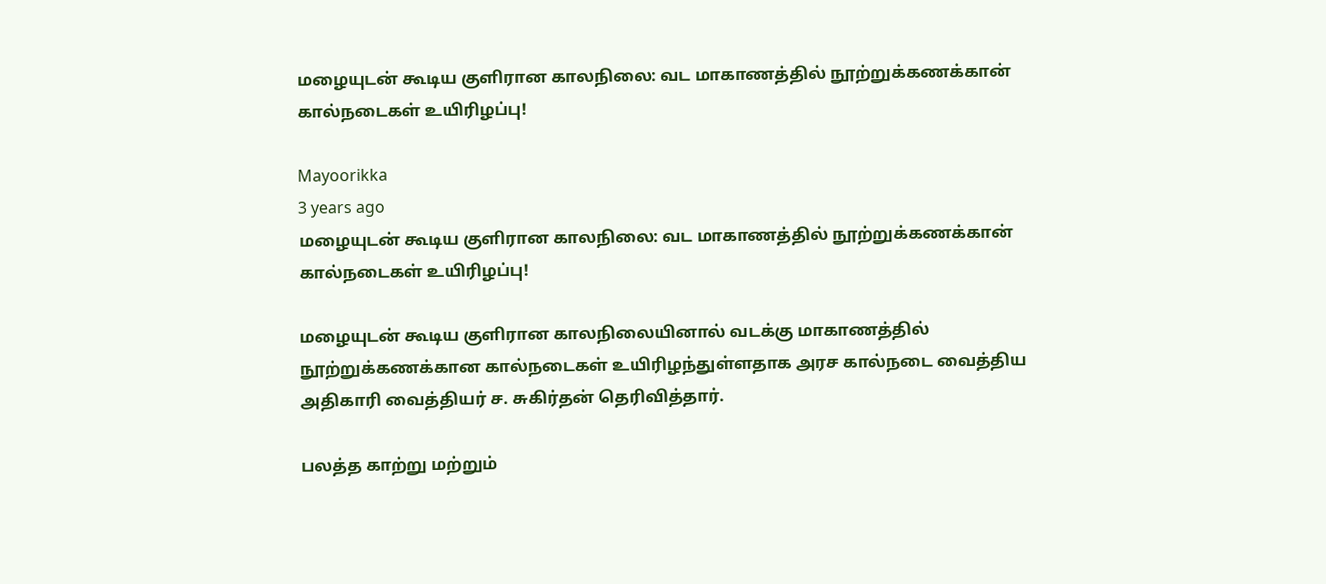மழையுடன் கூடிய குளிரான காலநிலை: வட மாகாணத்தில் நூற்றுக்கணக்கான் கால்நடைகள் உயிரிழப்பு!

Mayoorikka
3 years ago
மழையுடன் கூடிய குளிரான காலநிலை: வட மாகாணத்தில் நூற்றுக்கணக்கான் கால்நடைகள் உயிரிழப்பு!

மழையுடன் கூடிய குளிரான காலநிலையினால் வடக்கு மாகாணத்தில்  நூற்றுக்கணக்கான கால்நடைகள் உயிரிழந்துள்ளதாக அரச கால்நடை வைத்திய அதிகாரி வைத்தியர் ச. சுகிர்தன் தெரிவித்தார்.

பலத்த காற்று மற்றும்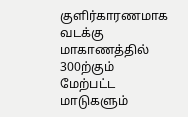குளிர்காரணமாக வடக்கு மாகாணத்தில் 300ற்கும் மேற்பட்ட மாடுகளும்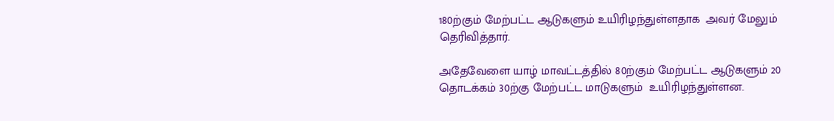180ற்கும் மேற்பட்ட ஆடுகளும் உயிரிழந்துள்ளதாக  அவர் மேலும் தெரிவித்தார்.

அதேவேளை யாழ் மாவட்டத்தில் 80ற்கும் மேற்பட்ட ஆடுகளும் 20 தொடக்கம் 30ற்கு மேற்பட்ட மாடுகளும்  உயிரிழந்துள்ளன.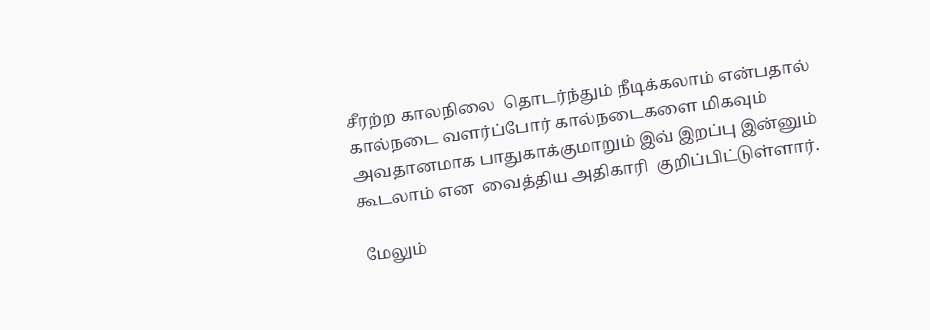சீரற்ற காலநிலை  தொடர்ந்தும் நீடிக்கலாம் என்பதால்  கால்நடை வளர்ப்போர் கால்நடைகளை மிகவும் அவதானமாக பாதுகாக்குமாறும் இவ் இறப்பு இன்னும் கூடலாம் என  வைத்திய அதிகாரி  குறிப்பிட்டுள்ளார்.

 மேலும்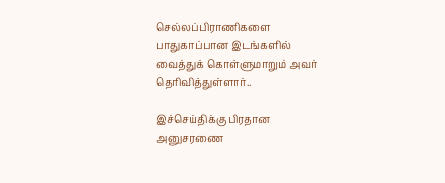செல்லப்பிராணிகளை பாதுகாப்பான இடங்களில் வைத்துக் கொள்ளுமாறும் அவர் தெரிவித்துள்ளார்..

இச்செய்திக்கு பிரதான அனுசரணை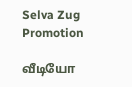Selva Zug Promotion

வீடியோ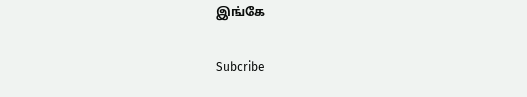இங்கே

Subcribe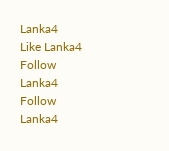Lanka4
Like Lanka4
Follow Lanka4
Follow Lanka4